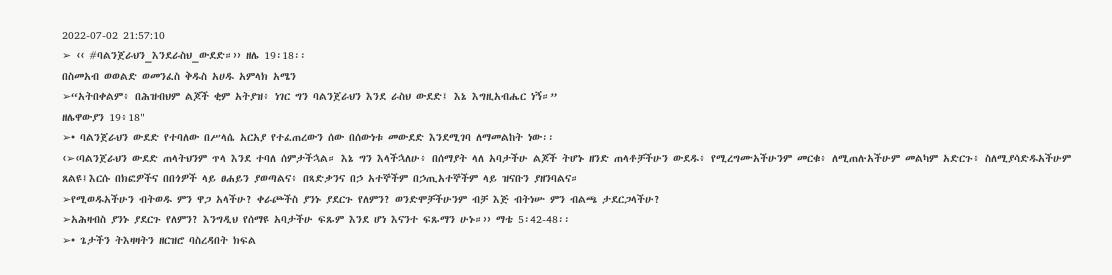2022-07-02 21:57:10
➢ ‹‹ #ባልንጀራህን_እንደራስህ_ውደድ።›› ዘሌ 19፡18፡፡
በስመአብ ወወልድ ወመንፈስ ቅዱስ አሀዱ አምላክ አሜን
➢“አትበቀልም፥ በሕዝብህም ልጆች ቂም አትያዝ፥ ነገር ግን ባልንጀራህን እንደ ራስህ ውደድ፤ እኔ እግዚአብሔር ነኝ።”
ዘሌዋውያን 19፥18"
➢• ባልንጀራህን ውደድ የተባለው በሥላሴ አርአያ የተፈጠረውን ሰው በሰውነቱ መውደድ እንደሚገባ ለማመልከት ነው፡፡
‹➢‹ባልንጀራህን ውደድ ጠላትህንም ጥላ እንደ ተባለ ሰምታችኋል። እኔ ግን እላችኋለሁ፥ በሰማያት ላለ አባታችሁ ልጆች ትሆኑ ዘንድ ጠላቶቻችሁን ውደዱ፥ የሚረግሙአችሁንም መርቁ፥ ለሚጠሉአችሁም መልካም አድርጉ፥ ስለሚያሳድዱአችሁም ጸልዩ፤እርሱ በክፎዎችና በበጎዎች ላይ ፀሐይን ያወጣልና፥ በጻድቃንና በኃ አተኞችም በኃጢአተኞችም ላይ ዝናቡን ያዘንባልና።
➢የሚወዱአችሁን ብትወዱ ምን ዋጋ አላችሁ? ቀራጮችስ ያንኑ ያደርጉ የለምን? ወንድሞቻችሁንም ብቻ እጅ ብትነሡ ምን ብልጫ ታደርጋላችሁ?
➢አሕዛብስ ያንኑ ያደርጉ የለምን? እንግዲህ የሰማዩ አባታችሁ ፍጹም እንደ ሆነ እናንተ ፍጹማን ሁኑ።›› ማቴ 5፡42-48፡፡
➢• ጌታችን ትእዛዛትን ዘርዝሮ ባስረዳበት ክፍል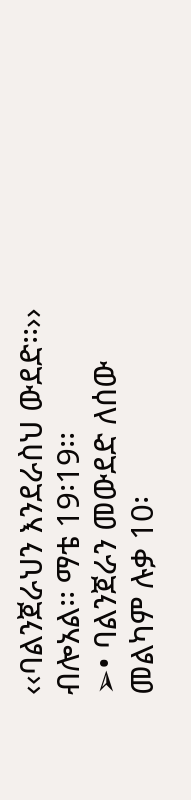‹‹ባልንጀራህን እንደራስህ ውደድ፡፡›› ብሎአል፡፡ ማቴ 19፡19፡፡
➢• ባልንጀራን መውደድ ለሰው መልካም ሉቃ 10፡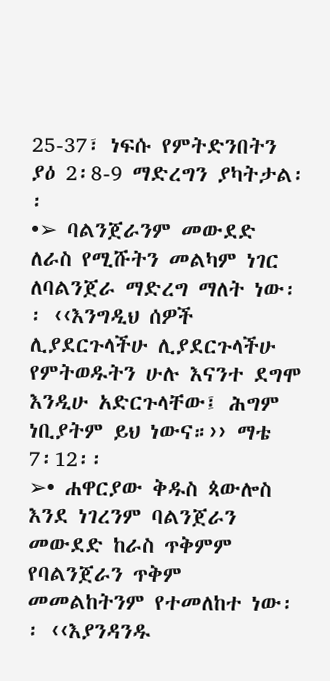25-37፣ ነፍሱ የምትድንበትን ያዕ 2፡8-9 ማድረግን ያካትታል፡፡
•➢ ባልንጀራንም መውደድ ለራስ የሚሹትን መልካም ነገር ለባልንጀራ ማድረግ ማለት ነው፡፡ ‹‹እንግዲህ ሰዎች ሊያደርጉላችሁ ሊያደርጉላችሁ የምትወዱትን ሁሉ እናንተ ደግሞ እንዲሁ አድርጉላቸው፤ ሕግም ነቢያትም ይህ ነውና።›› ማቴ 7፡12፡፡
➢• ሐዋርያው ቅዱስ ጳውሎስ እንደ ነገረንም ባልንጀራን መውደድ ከራስ ጥቅምም የባልንጀራን ጥቅም መመልከትንም የተመለከተ ነው፡፡ ‹‹እያንዳንዱ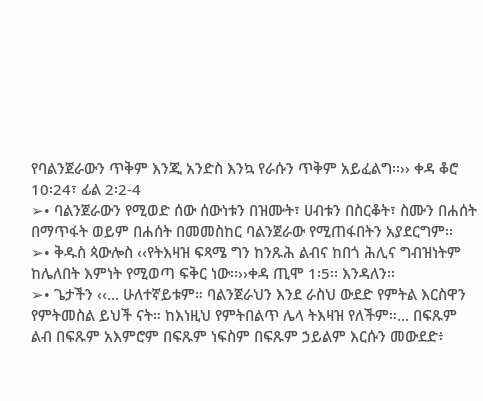የባልንጀራውን ጥቅም እንጂ አንድስ እንኳ የራሱን ጥቅም አይፈልግ፡፡›› ቀዳ ቆሮ 10፡24፣ ፊል 2፡2-4
➢• ባልንጀራውን የሚወድ ሰው ሰውነቱን በዝሙት፣ ሀብቱን በስርቆት፣ ስሙን በሐሰት በማጥፋት ወይም በሐሰት በመመስከር ባልንጀራው የሚጠፋበትን አያደርግም፡፡
➢• ቅዱስ ጳውሎስ ‹‹የትእዛዝ ፍጻሜ ግን ከንጹሕ ልብና ከበጎ ሕሊና ግብዝነትም ከሌለበት እምነት የሚወጣ ፍቅር ነው፡፡››ቀዳ ጢሞ 1፡5፡፡ እንዳለን፡፡
➢• ጌታችን ‹‹… ሁለተኛይቱም። ባልንጀራህን እንደ ራስህ ውደድ የምትል እርስዋን የምትመስል ይህች ናት። ከእነዚህ የምትበልጥ ሌላ ትእዛዝ የለችም።… በፍጹም ልብ በፍጹም አእምሮም በፍጹም ነፍስም በፍጹም ኃይልም እርሱን መውደድ፥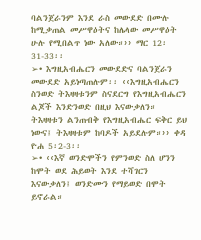ባልንጀራንም እንደ ራስ መውደድ በሙሉ ከሚቃጠል መሥዋዕትና ከሌላው መሥዋዕት ሁሉ የሚበልጥ ነው አለው።›› ማር 12፡31-33፡፡
➢• እግዚአብሔርን መውደድና ባልንጀራን መውደድ አይነጣጠሉም፡፡ ‹‹እግዚአብሔርን ስንወድ ትእዛዛቱንም ስናደርግ የእግዚአብሔርን ልጆች እንድንወድ በዚህ እናውቃለን። ትእዛዛቱን ልንጠብቅ የእግዚአብሔር ፍቅር ይህ
ነውና፤ ትእዛዛቱም ከባዶች አይደሉም።›› ቀዳ ዮሐ 5፡2-3፡፡
➢• ‹‹እኛ ወንድሞችን የምንወድ ስለ ሆንን ከሞት ወደ ሕይወት እንደ ተሻገርን እናውቃለን፤ ወንድሙን የማይወድ በሞት ይኖራል።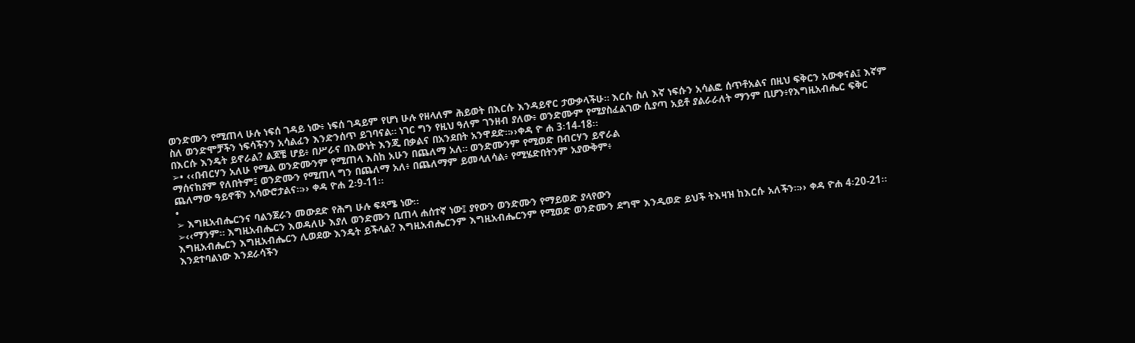ወንድሙን የሚጠላ ሁሉ ነፍሰ ገዳይ ነው፥ ነፍሰ ገዳይም የሆነ ሁሉ የዘላለም ሕይወት በእርሱ እንዳይኖር ታውቃላችሁ። እርሱ ስለ እኛ ነፍሱን አሳልፎ ሰጥቶአልና በዚህ ፍቅርን አውቀናል፤ እኛም ስለ ወንድሞቻችን ነፍሳችንን አሳልፈን እንድንሰጥ ይገባናል። ነገር ግን የዚህ ዓለም ገንዘብ ያለው፥ ወንድሙም የሚያስፈልገው ሲያጣ አይቶ ያልራራለት ማንም ቢሆን፥የእግዚአብሔር ፍቅር በእርሱ እንዴት ይኖራል? ልጆቼ ሆይ፥ በሥራና በእውነት እንጂ በቃልና በአንደበት አንዋደድ።››ቀዳ ዮ ሐ 3፡14-18፡፡
➢• ‹‹በብርሃን አለሁ የሚል ወንድሙንም የሚጠላ እስከ አሁን በጨለማ አለ። ወንድሙንም የሚወድ በብርሃን ይኖራል
ማሰናከያም የለበትም፤ ወንድሙን የሚጠላ ግን በጨለማ አለ፥ በጨለማም ይመላለሳል፥ የሚሄድበትንም አያውቅም፥
ጨለማው ዓይኖቹን አሳውሮታልና።›› ቀዳ ዮሐ 2፡9-11፡፡
•
➢ እግዚአብሔርንና ባልንጀራን መውደድ የሕግ ሁሉ ፍጻሜ ነው፡፡
➢‹‹ማንም። እግዚአብሔርን እወዳለሁ እያለ ወንድሙን ቢጠላ ሐሰተኛ ነው፤ ያየውን ወንድሙን የማይወድ ያላየውን
እግዚአብሔርን እግዚአብሔርን ሊወደው እንዴት ይችላል? እግዚአብሔርንም እግዚአብሔርንም የሚወድ ወንድሙን ደግሞ እንዲወድ ይህች ትእዛዝ ከእርሱ አለችን።›› ቀዳ ዮሐ 4፡20-21፡፡
እንደተባልነው እንደራሳችን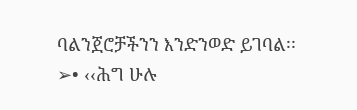ባልንጀሮቻችንን እንድንወድ ይገባል፡፡
➢• ‹‹ሕግ ሁሉ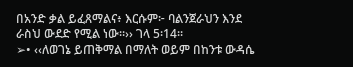በአንድ ቃል ይፈጸማልና፥ እርሱም፦ ባልንጀራህን እንደ ራስህ ውደድ የሚል ነው።›› ገላ 5፡14፡፡
➢• ‹‹ለወገኔ ይጠቅማል በማለት ወይም በከንቱ ውዳሴ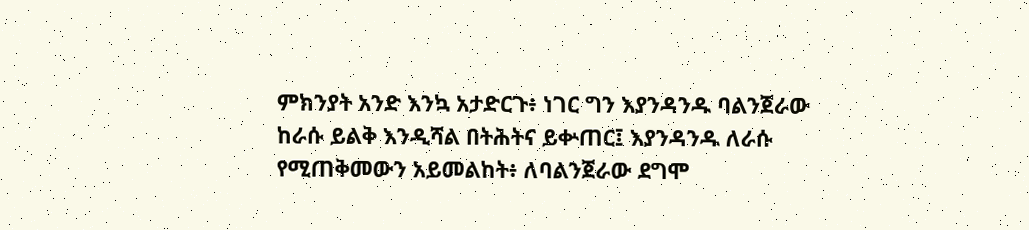ምክንያት አንድ እንኳ አታድርጉ፥ ነገር ግን እያንዳንዱ ባልንጀራው ከራሱ ይልቅ እንዲሻል በትሕትና ይቍጠር፤ እያንዳንዱ ለራሱ የሚጠቅመውን አይመልከት፥ ለባልንጀራው ደግሞ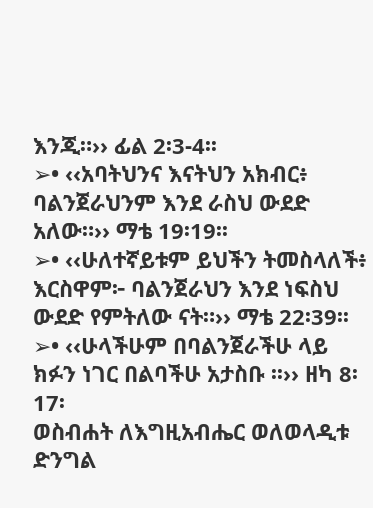እንጂ።›› ፊል 2፡3-4፡፡
➢• ‹‹አባትህንና እናትህን አክብር፥ ባልንጀራህንም እንደ ራስህ ውደድ አለው።›› ማቴ 19፡19፡፡
➢• ‹‹ሁለተኛይቱም ይህችን ትመስላለች፥ እርስዋም፦ ባልንጀራህን እንደ ነፍስህ ውደድ የምትለው ናት።›› ማቴ 22፡39፡፡
➢• ‹‹ሁላችሁም በባልንጀራችሁ ላይ ክፉን ነገር በልባችሁ አታስቡ ፡፡›› ዘካ 8፡17፡
ወስብሐት ለእግዚአብሔር ወለወላዲቱ ድንግል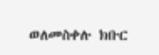ወለመስቀሉ ክቡር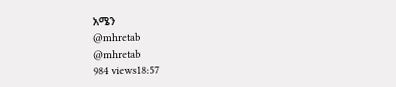አሜን
@mhretab
@mhretab
984 views18:57